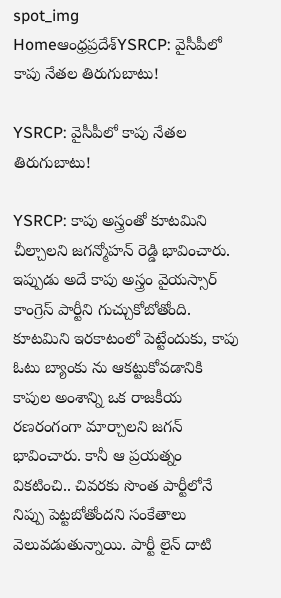spot_img
Homeఆంధ్రప్రదేశ్‌YSRCP: వైసీపీలో కాపు నేతల తిరుగుబాటు!

YSRCP: వైసీపీలో కాపు నేతల తిరుగుబాటు!

YSRCP: కాపు అస్త్రంతో కూటమిని చీల్చాలని జగన్మోహన్ రెడ్డి భావించారు. ఇప్పుడు అదే కాపు అస్త్రం వైయస్సార్ కాంగ్రెస్ పార్టీని గుచ్చుకోబోతోంది. కూటమిని ఇరకాటంలో పెట్టేందుకు, కాపు ఓటు బ్యాంకు ను ఆకట్టుకోవడానికి కాపుల అంశాన్ని ఒక రాజకీయ రణరంగంగా మార్చాలని జగన్ భావించారు. కానీ ఆ ప్రయత్నం వికటించి.. చివరకు సొంత పార్టీలోనే నిప్పు పెట్టబోతోందని సంకేతాలు వెలువడుతున్నాయి. పార్టీ లైన్ దాటి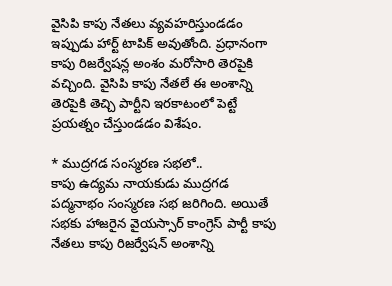వైసిపి కాపు నేతలు వ్యవహరిస్తుండడం ఇప్పుడు హార్ట్ టాపిక్ అవుతోంది. ప్రధానంగా కాపు రిజర్వేషన్ల అంశం మరోసారి తెరపైకి వచ్చింది. వైసిపి కాపు నేతలే ఈ అంశాన్ని తెరపైకి తెచ్చి పార్టీని ఇరకాటంలో పెట్టే ప్రయత్నం చేస్తుండడం విశేషం.

* ముద్రగడ సంస్మరణ సభలో..
కాపు ఉద్యమ నాయకుడు ముద్రగడ పద్మనాభం సంస్మరణ సభ జరిగింది. అయితే సభకు హాజరైన వైయస్సార్ కాంగ్రెస్ పార్టీ కాపు నేతలు కాపు రిజర్వేషన్ అంశాన్ని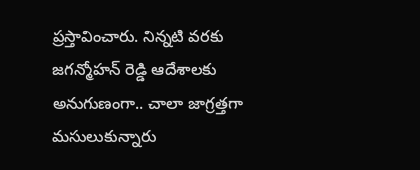ప్రస్తావించారు. నిన్నటి వరకు జగన్మోహన్ రెడ్డి ఆదేశాలకు అనుగుణంగా.. చాలా జాగ్రత్తగా మసులుకున్నారు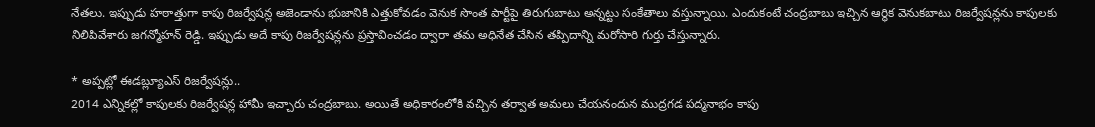నేతలు. ఇప్పుడు హఠాత్తుగా కాపు రిజర్వేషన్ల అజెండాను భుజానికి ఎత్తుకోవడం వెనుక సొంత పార్టీపై తిరుగుబాటు అన్నట్టు సంకేతాలు వస్తున్నాయి. ఎందుకంటే చంద్రబాబు ఇచ్చిన ఆర్థిక వెనుకబాటు రిజర్వేషన్లను కాపులకు నిలిపివేశారు జగన్మోహన్ రెడ్డి. ఇప్పుడు అదే కాపు రిజర్వేషన్లను ప్రస్తావించడం ద్వారా తమ అధినేత చేసిన తప్పిదాన్ని మరోసారి గుర్తు చేస్తున్నారు.

* అప్పట్లో ఈడబ్ల్యూఎస్ రిజర్వేషన్లు..
2014 ఎన్నికల్లో కాపులకు రిజర్వేషన్ల హామీ ఇచ్చారు చంద్రబాబు. అయితే అధికారంలోకి వచ్చిన తర్వాత అమలు చేయనందున ముద్రగడ పద్మనాభం కాపు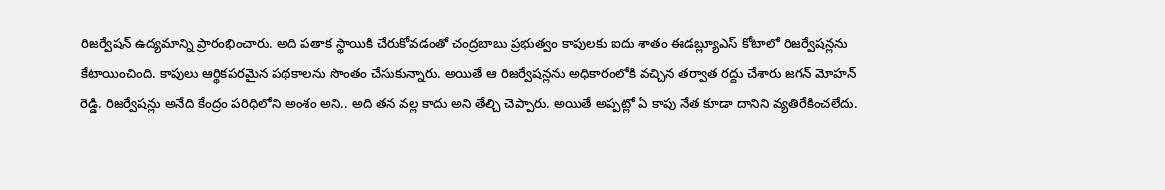రిజర్వేషన్ ఉద్యమాన్ని ప్రారంభించారు. అది పతాక స్థాయికి చేరుకోవడంతో చంద్రబాబు ప్రభుత్వం కాపులకు ఐదు శాతం ఈడబ్ల్యూఎస్ కోటాలో రిజర్వేషన్లను కేటాయించింది. కాపులు ఆర్థికపరమైన పథకాలను సొంతం చేసుకున్నారు. అయితే ఆ రిజర్వేషన్లను అధికారంలోకి వచ్చిన తర్వాత రద్దు చేశారు జగన్ మోహన్ రెడ్డి. రిజర్వేషన్లు అనేది కేంద్రం పరిధిలోని అంశం అని.. అది తన వల్ల కాదు అని తేల్చి చెప్పారు. అయితే అప్పట్లో ఏ కాపు నేత కూడా దానిని వ్యతిరేకించలేదు.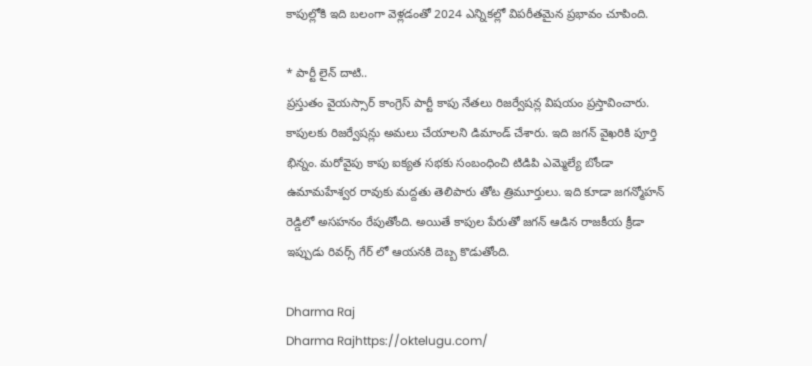కాపుల్లోకి ఇది బలంగా వెళ్లడంతో 2024 ఎన్నికల్లో విపరీతమైన ప్రభావం చూపింది.

* పార్టీ లైన్ దాటి..
ప్రస్తుతం వైయస్సార్ కాంగ్రెస్ పార్టీ కాపు నేతలు రిజర్వేషన్ల విషయం ప్రస్తావించారు. కాపులకు రిజర్వేషన్లు అమలు చేయాలని డిమాండ్ చేశారు. ఇది జగన్ వైఖరికి పూర్తి భిన్నం. మరోవైపు కాపు ఐక్యత సభకు సంబంధించి టిడిపి ఎమ్మెల్యే బోండా ఉమామహేశ్వర రావుకు మద్దతు తెలిపారు తోట త్రిమూర్తులు. ఇది కూడా జగన్మోహన్ రెడ్డిలో అసహనం రేపుతోంది. అయితే కాపుల పేరుతో జగన్ ఆడిన రాజకీయ క్రీడా ఇప్పుడు రివర్స్ గేర్ లో ఆయనకి దెబ్బ కొడుతోంది.

Dharma Raj
Dharma Rajhttps://oktelugu.com/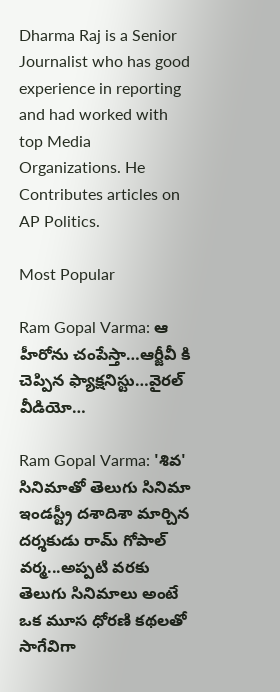Dharma Raj is a Senior Journalist who has good experience in reporting and had worked with top Media Organizations. He Contributes articles on AP Politics.

Most Popular

Ram Gopal Varma: ఆ హీరోను చంపేస్తా…ఆర్జీవీ కి చెప్పిన ఫ్యాక్షనిస్టు…వైరల్ వీడియో…

Ram Gopal Varma: 'శివ' సినిమాతో తెలుగు సినిమా ఇండస్ట్రీ దశాదిశా మార్చిన దర్శకుడు రామ్ గోపాల్ వర్మ...అప్పటి వరకు తెలుగు సినిమాలు అంటే ఒక మూస ధోరణి కథలతో సాగేవిగా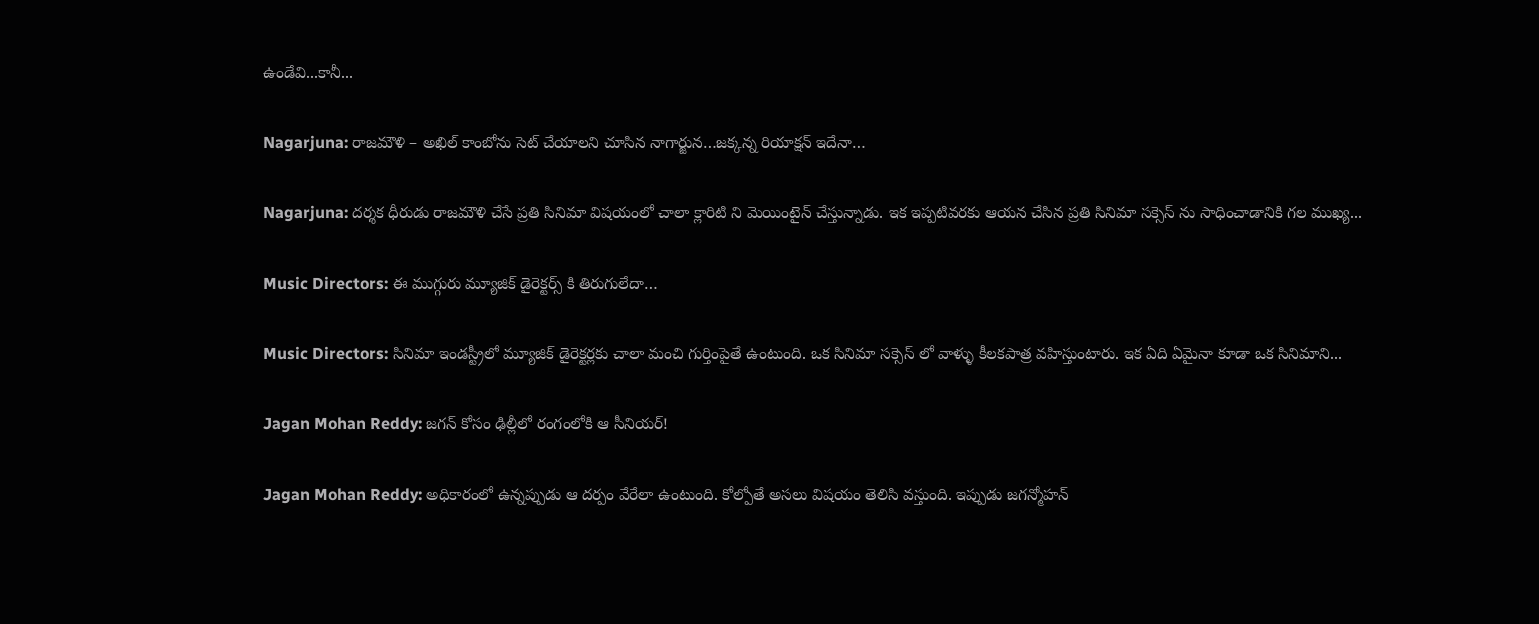ఉండేవి...కానీ...

Nagarjuna: రాజమౌళి – అఖిల్ కాంబోను సెట్ చేయాలని చూసిన నాగార్జున…జక్కన్న రియాక్షన్ ఇదేనా…

Nagarjuna: దర్శక ధీరుడు రాజమౌళి చేసే ప్రతి సినిమా విషయంలో చాలా క్లారిటి ని మెయింటైన్ చేస్తున్నాడు. ఇక ఇప్పటివరకు ఆయన చేసిన ప్రతి సినిమా సక్సెస్ ను సాధించాడానికి గల ముఖ్య...

Music Directors: ఈ ముగ్గురు మ్యూజిక్ డైరెక్టర్స్ కి తిరుగులేదా…

Music Directors: సినిమా ఇండస్ట్రీలో మ్యూజిక్ డైరెక్టర్లకు చాలా మంచి గుర్తింపైతే ఉంటుంది. ఒక సినిమా సక్సెస్ లో వాళ్ళు కీలకపాత్ర వహిస్తుంటారు. ఇక ఏది ఏమైనా కూడా ఒక సినిమాని...

Jagan Mohan Reddy: జగన్ కోసం ఢిల్లీలో రంగంలోకి ఆ సీనియర్!

Jagan Mohan Reddy: అధికారంలో ఉన్నప్పుడు ఆ దర్పం వేరేలా ఉంటుంది. కోల్పోతే అసలు విషయం తెలిసి వస్తుంది. ఇప్పుడు జగన్మోహన్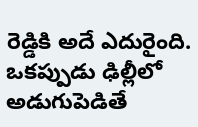రెడ్డికి అదే ఎదురైంది. ఒకప్పుడు ఢిల్లీలో అడుగుపెడితే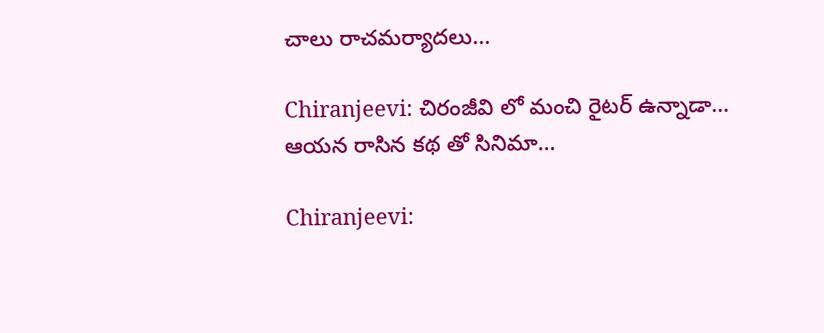చాలు రాచమర్యాదలు...

Chiranjeevi: చిరంజీవి లో మంచి రైటర్ ఉన్నాడా… ఆయన రాసిన కథ తో సినిమా…

Chiranjeevi: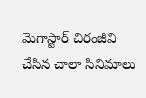మెగాస్టార్ చిరంజీవి చేసిన చాలా సినిమాలు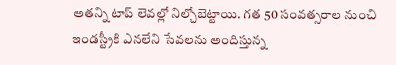అతన్ని టాప్ లెవల్లో నిల్చోబెట్టాయి. గత 50 సంవత్సరాల నుంచి ఇండస్ట్రీకి ఎనలేని సేవలను అందిస్తున్న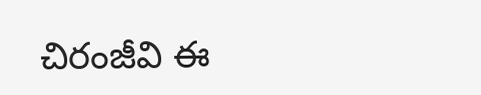చిరంజీవి ఈ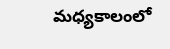మధ్యకాలంలో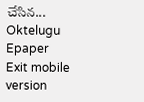చేసిన...
Oktelugu Epaper
Exit mobile version